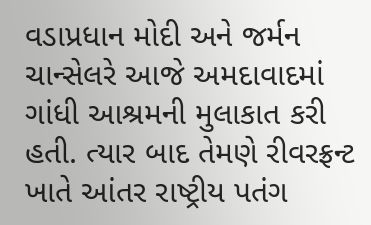વડાપ્રધાન મોદી અને જર્મન ચાન્સેલરે આજે અમદાવાદમાં ગાંધી આશ્રમની મુલાકાત કરી હતી. ત્યાર બાદ તેમણે રીવરફ્રન્ટ ખાતે આંતર રાષ્ટ્રીય પતંગ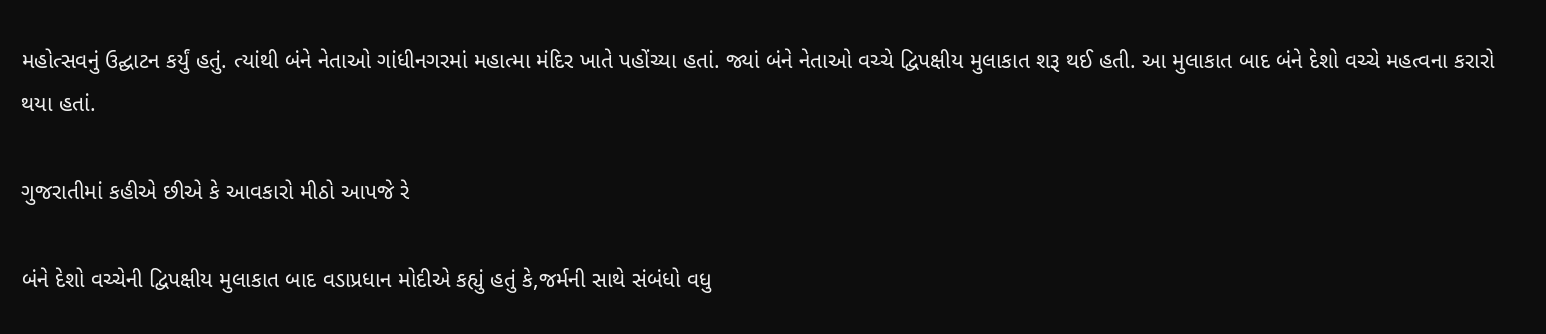મહોત્સવનું ઉદ્ઘાટન કર્યું હતું. ત્યાંથી બંને નેતાઓ ગાંધીનગરમાં મહાત્મા મંદિર ખાતે પહોંચ્યા હતાં. જ્યાં બંને નેતાઓ વચ્ચે દ્વિપક્ષીય મુલાકાત શરૂ થઈ હતી. આ મુલાકાત બાદ બંને દેશો વચ્ચે મહત્વના કરારો થયા હતાં.

ગુજરાતીમાં કહીએ છીએ કે આવકારો મીઠો આપજે રે

બંને દેશો વચ્ચેની દ્વિપક્ષીય મુલાકાત બાદ વડાપ્રધાન મોદીએ કહ્યું હતું કે,જર્મની સાથે સંબંધો વધુ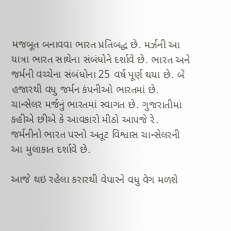મજબૂત બનાવવા ભારત પ્રતિબદ્ધ છે. મર્ઝની આ યાત્રા ભારત સાથેના સંબંધોને દર્શાવે છે. ભારત અને જર્મની વચ્ચેના સંબંધોના 25 વર્ષ પૂર્ણ થયા છે. બે હજારથી વધુ જર્મન કંપનીઓ ભારતમાં છે. ચાન્સેલર મર્જનું ભારતમાં સ્વાગત છે. ગુજરાતીમાં કહીએ છીએ કે આવકારો મીઠો આપજે રે. જર્મનીનો ભારત પરનો અતૂટ વિશ્વાસ ચાન્સેલરની આ મુલાકાત દર્શાવે છે.

આજે થઇ રહેલા કરારથી વેપારને વધુ વેગ મળશે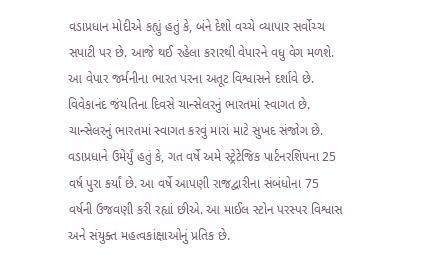વડાપ્રધાન મોદીએ કહ્યું હતું કે, બંને દેશો વચ્ચે વ્યાપાર સર્વોચ્ચ સપાટી પર છે. આજે થઈ રહેલા કરારથી વેપારને વધુ વેગ મળશે. આ વેપાર જર્મનીના ભારત પરના અતૂટ વિશ્વાસને દર્શાવે છે. વિવેકાનંદ જંયતિના દિવસે ચાન્સેલરનું ભારતમાં સ્વાગત છે. ચાન્સેલરનું ભારતમાં સ્વાગત કરવું મારાં માટે સુખદ સંજોગ છે. વડાપ્રધાને ઉમેર્યું હતું કે, ગત વર્ષે અમે સ્ટ્રેટેજિક પાર્ટનરશિપના 25 વર્ષ પુરા કર્યાં છે. આ વર્ષે આપણી રાજદ્વારીના સંબંધોના 75 વર્ષની ઉજવણી કરી રહ્યાં છીએ. આ માઈલ સ્ટોન પરસ્પર વિશ્વાસ અને સંયુક્ત મહત્વકાંક્ષાઓનું પ્રતિક છે.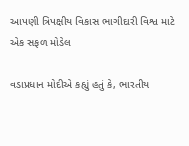આપણી ત્રિપક્ષીય વિકાસ ભાગીદારી વિશ્વ માટે એક સફળ મોડેલ

વડાપ્રધાન મોદીએ કહ્યું હતું કે, ભારતીય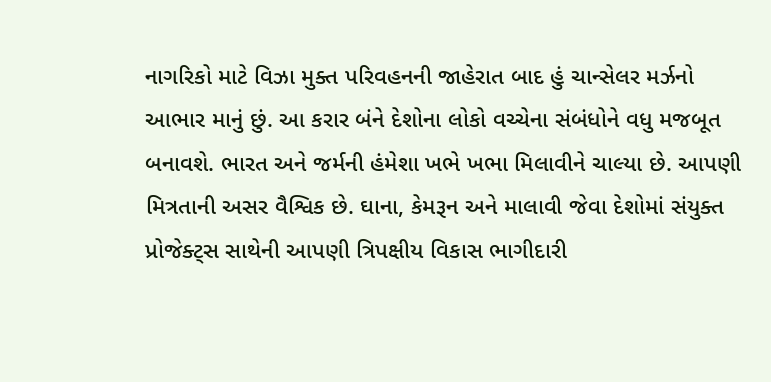નાગરિકો માટે વિઝા મુક્ત પરિવહનની જાહેરાત બાદ હું ચાન્સેલર મર્ઝનો આભાર માનું છું. આ કરાર બંને દેશોના લોકો વચ્ચેના સંબંધોને વધુ મજબૂત બનાવશે. ભારત અને જર્મની હંમેશા ખભે ખભા મિલાવીને ચાલ્યા છે. આપણી મિત્રતાની અસર વૈશ્વિક છે. ઘાના, કેમરૂન અને માલાવી જેવા દેશોમાં સંયુક્ત પ્રોજેક્ટ્સ સાથેની આપણી ત્રિપક્ષીય વિકાસ ભાગીદારી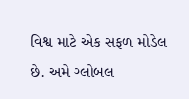વિશ્વ માટે એક સફળ મોડેલ છે. અમે ગ્લોબલ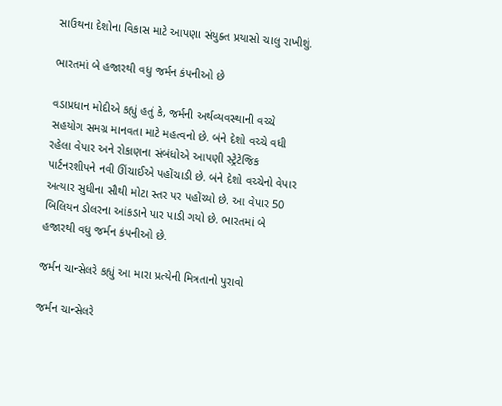સાઉથના દેશોના વિકાસ માટે આપણા સંયુક્ત પ્રયાસો ચાલુ રાખીશું.

ભારતમાં બે હજારથી વધુ જર્મન કંપનીઓ છે

વડાપ્રધાન મોદીએ કહ્યું હતું કે, જર્મની અર્થવ્યવસ્થાની વચ્ચે સહયોગ સમગ્ર માનવતા માટે મહત્વનો છે. બંને દેશો વચ્ચે વધી રહેલા વેપાર અને રોકાણના સંબંધોએ આપણી સ્ટ્રેટેજિક પાર્ટનરશીપને નવી ઊંચાઈએ પહોંચાડી છે. બંને દેશો વચ્ચેનો વેપાર અત્યાર સુધીના સૌથી મોટા સ્તર પર પહોંચ્યો છે. આ વેપાર 50 બિલિયન ડોલરના આંકડાને પાર પાડી ગયો છે. ભારતમાં બે હજારથી વધુ જર્મન કંપનીઓ છે.

જર્મન ચાન્સેલરે કહ્યું આ મારા પ્રત્યેની મિત્રતાનો પુરાવો

જર્મન ચાન્સેલરે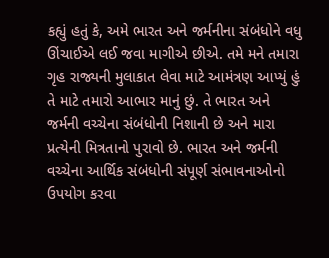કહ્યું હતું કે, અમે ભારત અને જર્મનીના સંબંધોને વધુ ઊંચાઈએ લઈ જવા માગીએ છીએ. તમે મને તમારા ગૃહ રાજ્યની મુલાકાત લેવા માટે આમંત્રણ આપ્યું હું તે માટે તમારો આભાર માનું છું. તે ભારત અને જર્મની વચ્ચેના સંબંધોની નિશાની છે અને મારા પ્રત્યેની મિત્રતાનો પુરાવો છે. ભારત અને જર્મની વચ્ચેના આર્થિક સંબંધોની સંપૂર્ણ સંભાવનાઓનો ઉપયોગ કરવા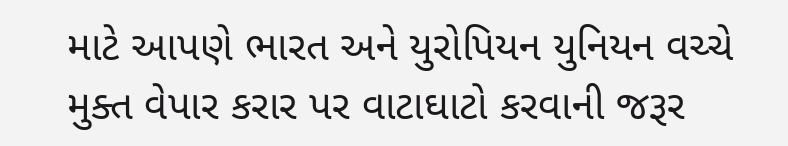માટે આપણે ભારત અને યુરોપિયન યુનિયન વચ્ચે મુક્ત વેપાર કરાર પર વાટાઘાટો કરવાની જરૂર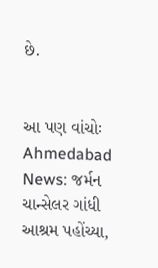છે.


આ પણ વાંચોઃ Ahmedabad News: જર્મન ચાન્સેલર ગાંધી આશ્રમ પહોંચ્યા,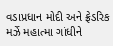વડાપ્રધાન મોદી અને ફ્રેડરિક મર્ઝે મહાત્મા ગાંધીને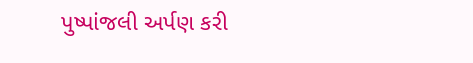પુષ્પાંજલી અર્પણ કરી